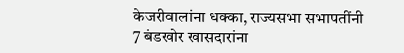केजरीवालांना धक्का, राज्यसभा सभापतींनी 7 बंडखोर खासदारांना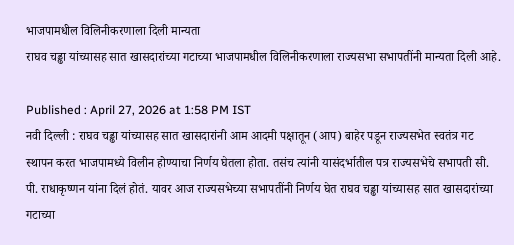भाजपामधील विलिनीकरणाला दिली मान्यता
राघव चड्ढा यांच्यासह सात खासदारांच्या गटाच्या भाजपामधील विलिनीकरणाला राज्यसभा सभापतींनी मान्यता दिली आहे.

Published : April 27, 2026 at 1:58 PM IST
नवी दिल्ली : राघव चड्ढा यांच्यासह सात खासदारांनी आम आदमी पक्षातून (आप) बाहेर पडून राज्यसभेत स्वतंत्र गट स्थापन करत भाजपामध्ये विलीन होण्याचा निर्णय घेतला होता. तसंच त्यांनी यासंदर्भातील पत्र राज्यसभेचे सभापती सी. पी. राधाकृष्णन यांना दिलं होतं. यावर आज राज्यसभेच्या सभापतींनी निर्णय घेत राघव चड्ढा यांच्यासह सात खासदारांच्या गटाच्या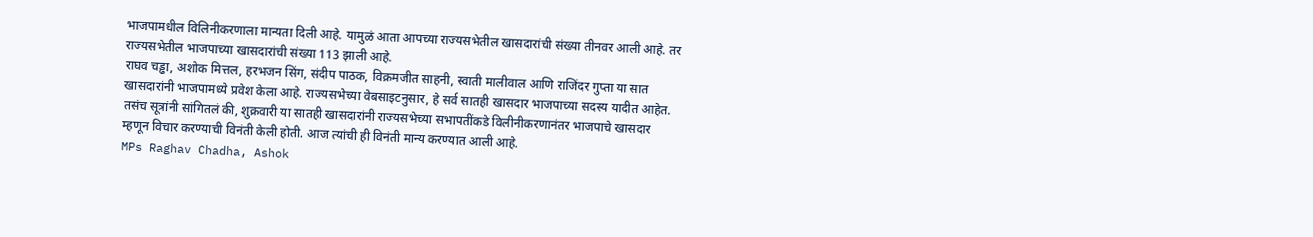भाजपामधील विलिनीकरणाला मान्यता दिली आहे. यामुळं आता आपच्या राज्यसभेतील खासदारांची संख्या तीनवर आली आहे. तर राज्यसभेतील भाजपाच्या खासदारांची संख्या 113 झाली आहे.
राघव चड्ढा, अशोक मित्तल, हरभजन सिंग, संदीप पाठक, विक्रमजीत साहनी, स्वाती मालीवाल आणि राजिंदर गुप्ता या सात खासदारांनी भाजपामध्ये प्रवेश केला आहे. राज्यसभेच्या वेबसाइटनुसार, हे सर्व सातही खासदार भाजपाच्या सदस्य यादीत आहेत. तसंच सूत्रांनी सांगितलं की, शुक्रवारी या सातही खासदारांनी राज्यसभेच्या सभापतींकडे विलीनीकरणानंतर भाजपाचे खासदार म्हणून विचार करण्याची विनंती केली होती. आज त्यांची ही विनंती मान्य करण्यात आली आहे.
MPs Raghav Chadha, Ashok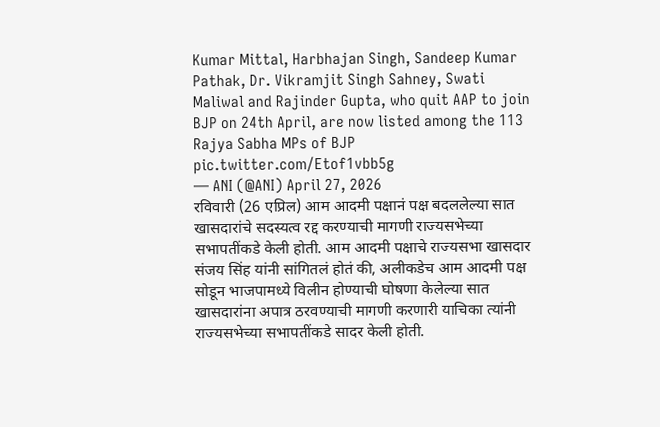Kumar Mittal, Harbhajan Singh, Sandeep Kumar Pathak, Dr. Vikramjit Singh Sahney, Swati Maliwal and Rajinder Gupta, who quit AAP to join BJP on 24th April, are now listed among the 113 Rajya Sabha MPs of BJP pic.twitter.com/Etof1vbb5g
— ANI (@ANI) April 27, 2026
रविवारी (26 एप्रिल) आम आदमी पक्षानं पक्ष बदललेल्या सात खासदारांचे सदस्यत्व रद्द करण्याची मागणी राज्यसभेच्या सभापतींकडे केली होती. आम आदमी पक्षाचे राज्यसभा खासदार संजय सिंह यांनी सांगितलं होतं की, अलीकडेच आम आदमी पक्ष सोडून भाजपामध्ये विलीन होण्याची घोषणा केलेल्या सात खासदारांना अपात्र ठरवण्याची मागणी करणारी याचिका त्यांनी राज्यसभेच्या सभापतींकडे सादर केली होती.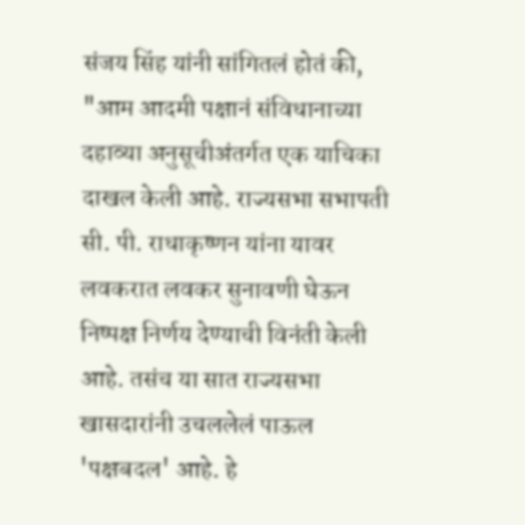संजय सिंह यांनी सांगितलं होतं की, "आम आदमी पक्षानं संविधानाच्या दहाव्या अनुसूचीअंतर्गत एक याचिका दाखल केली आहे. राज्यसभा सभापती सी. पी. राधाकृष्णन यांना यावर लवकरात लवकर सुनावणी घेऊन निष्पक्ष निर्णय देण्याची विनंती केली आहे. तसंच या सात राज्यसभा खासदारांनी उचललेलं पाऊल 'पक्षबदल' आहे. हे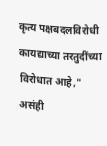कृत्य पक्षबदलविरोधी कायद्याच्या तरतुदींच्या विरोधात आहे," असंही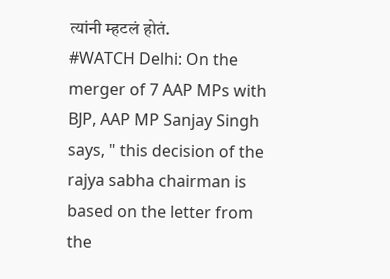त्यांनी म्हटलं होतं.
#WATCH Delhi: On the merger of 7 AAP MPs with BJP, AAP MP Sanjay Singh says, " this decision of the rajya sabha chairman is based on the letter from the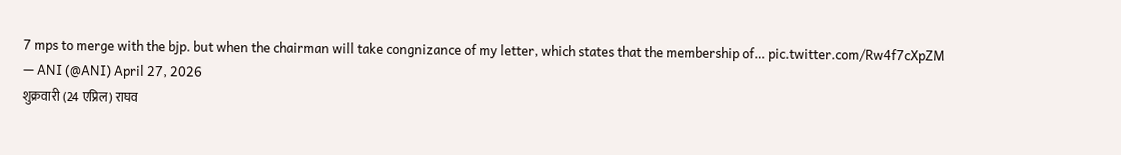7 mps to merge with the bjp. but when the chairman will take congnizance of my letter, which states that the membership of… pic.twitter.com/Rw4f7cXpZM
— ANI (@ANI) April 27, 2026
शुक्रवारी (24 एप्रिल) राघव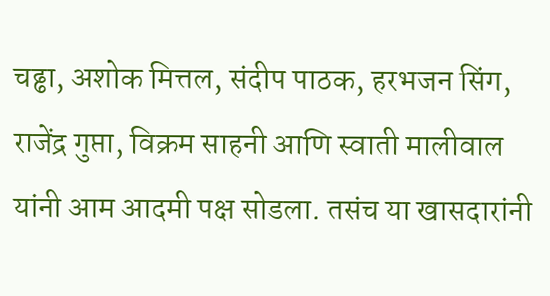चढ्ढा, अशोक मित्तल, संदीप पाठक, हरभजन सिंग, राजेंद्र गुप्ता, विक्रम साहनी आणि स्वाती मालीवाल यांनी आम आदमी पक्ष सोडला. तसंच या खासदारांनी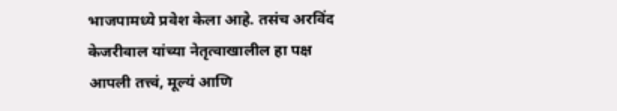भाजपामध्ये प्रवेश केला आहे. तसंच अरविंद केजरीवाल यांच्या नेतृत्वाखालील हा पक्ष आपली तत्त्वं, मूल्यं आणि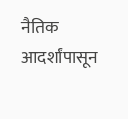नैतिक आदर्शांपासून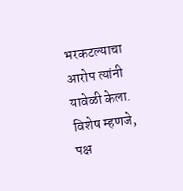भरकटल्याचा आरोप त्यांनी यावेळी केला. विशेष म्हणजे, पक्ष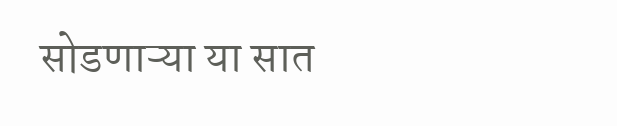सोडणाऱ्या या सात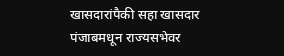खासदारांपैकी सहा खासदार पंजाबमधून राज्यसभेवर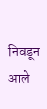निवडून आले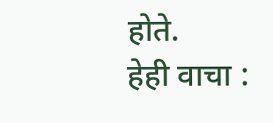होते.
हेही वाचा :